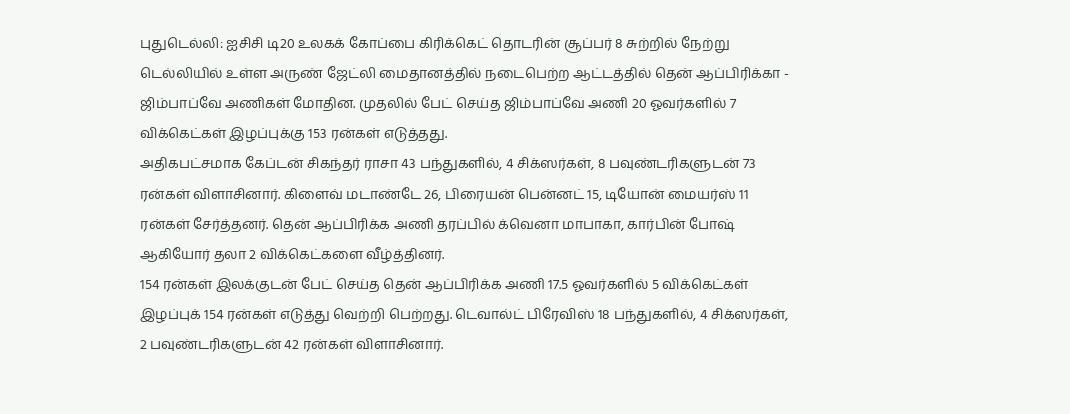புதுடெல்லி: ஐசிசி டி20 உலகக் கோப்பை கிரிக்கெட் தொடரின் சூப்பர் 8 சுற்றில் நேற்று டெல்லியில் உள்ள அருண் ஜேட்லி மைதானத்தில் நடைபெற்ற ஆட்டத்தில் தென் ஆப்பிரிக்கா - ஜிம்பாப்வே அணிகள் மோதின. முதலில் பேட் செய்த ஜிம்பாப்வே அணி 20 ஓவர்களில் 7 விக்கெட்கள் இழப்புக்கு 153 ரன்கள் எடுத்தது.
அதிகபட்சமாக கேப்டன் சிகந்தர் ராசா 43 பந்துகளில், 4 சிக்ஸர்கள், 8 பவுண்டரிகளுடன் 73 ரன்கள் விளாசினார். கிளைவ் மடாண்டே 26, பிரையன் பென்னட் 15, டியோன் மையர்ஸ் 11 ரன்கள் சேர்த்தனர். தென் ஆப்பிரிக்க அணி தரப்பில் க்வெனா மாபாகா, கார்பின் போஷ் ஆகியோர் தலா 2 விக்கெட்களை வீழ்த்தினர்.
154 ரன்கள் இலக்குடன் பேட் செய்த தென் ஆப்பிரிக்க அணி 17.5 ஓவர்களில் 5 விக்கெட்கள் இழப்புக் 154 ரன்கள் எடுத்து வெற்றி பெற்றது. டெவால்ட் பிரேவிஸ் 18 பந்துகளில், 4 சிக்ஸர்கள், 2 பவுண்டரிகளுடன் 42 ரன்கள் விளாசினார்.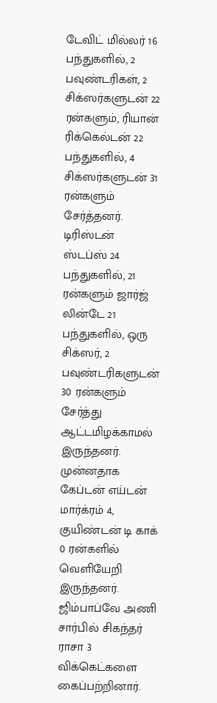டேவிட் மில்லர் 16 பந்துகளில், 2 பவுண்டரிகள், 2 சிக்ஸர்களுடன் 22 ரன்களும், ரியான் ரிக்கெல்டன் 22 பந்துகளில், 4 சிக்ஸர்களுடன் 31 ரன்களும் சேர்த்தனர்.
டிரிஸ்டன் ஸ்டப்ஸ் 24 பந்துகளில், 21 ரன்களும் ஜார்ஜ் லின்டே 21 பந்துகளில், ஒரு சிக்ஸர், 2 பவுண்டரிகளுடன் 30 ரன்களும் சேர்த்து ஆட்டமிழக்காமல் இருந்தனர். முன்னதாக கேப்டன் எய்டன் மார்க்ரம் 4, குயிண்டன் டி காக் 0 ரன்களில் வெளியேறி இருந்தனர். ஜிம்பாப்வே அணி சார்பில் சிகந்தர் ராசா 3 விக்கெட்களை கைப்பற்றினார்.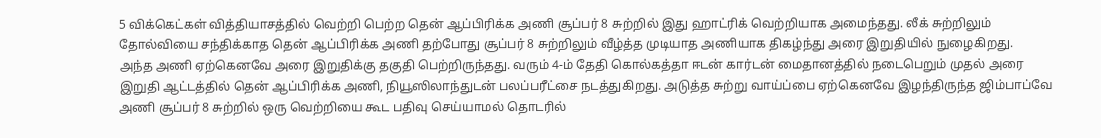5 விக்கெட்கள் வித்தியாசத்தில் வெற்றி பெற்ற தென் ஆப்பிரிக்க அணி சூப்பர் 8 சுற்றில் இது ஹாட்ரிக் வெற்றியாக அமைந்தது. லீக் சுற்றிலும் தோல்வியை சந்திக்காத தென் ஆப்பிரிக்க அணி தற்போது சூப்பர் 8 சுற்றிலும் வீழ்த்த முடியாத அணியாக திகழ்ந்து அரை இறுதியில் நுழைகிறது.
அந்த அணி ஏற்கெனவே அரை இறுதிக்கு தகுதி பெற்றிருந்தது. வரும் 4-ம் தேதி கொல்கத்தா ஈடன் கார்டன் மைதானத்தில் நடைபெறும் முதல் அரை இறுதி ஆட்டத்தில் தென் ஆப்பிரிக்க அணி, நியூஸிலாந்துடன் பலப்பரீட்சை நடத்துகிறது. அடுத்த சுற்று வாய்ப்பை ஏற்கெனவே இழந்திருந்த ஜிம்பாப்வே அணி சூப்பர் 8 சுற்றில் ஒரு வெற்றியை கூட பதிவு செய்யாமல் தொடரில்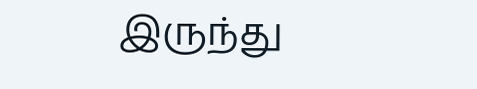இருந்து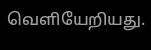வெளியேறியது.